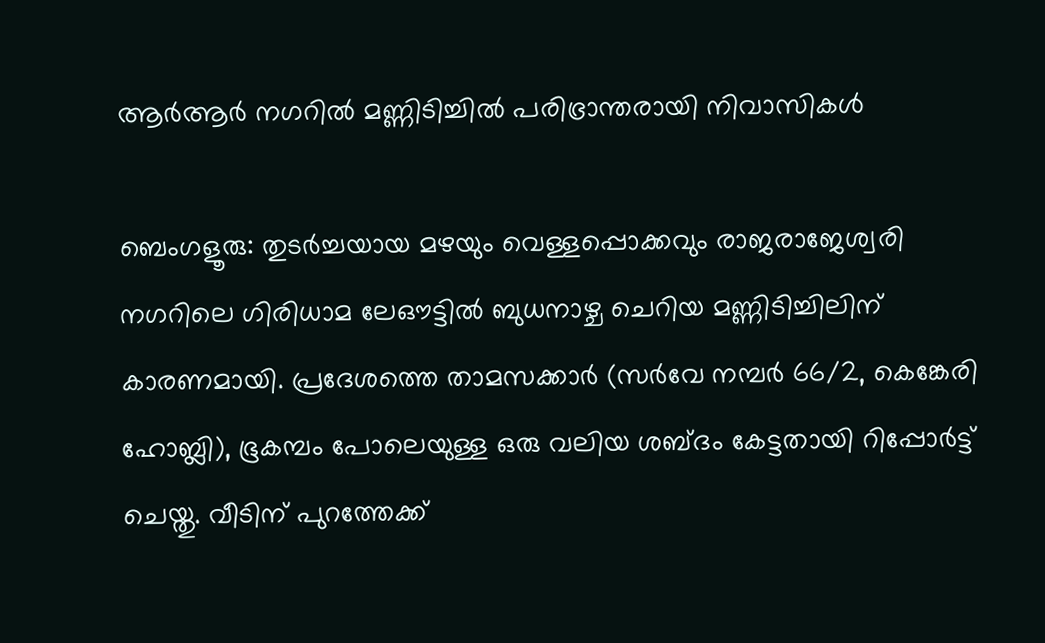ആർആർ നഗറിൽ മണ്ണിടിച്ചിൽ പരിഭ്രാന്തരായി നിവാസികൾ

ബെംഗളൂരു: തുടർച്ചയായ മഴയും വെള്ളപ്പൊക്കവും രാജരാജേശ്വരി നഗറിലെ ഗിരിധാമ ലേഔട്ടിൽ ബുധനാഴ്ച ചെറിയ മണ്ണിടിച്ചിലിന് കാരണമായി. പ്രദേശത്തെ താമസക്കാർ (സർവേ നമ്പർ 66/2, കെങ്കേരി ഹോബ്ലി), ഭൂകമ്പം പോലെയുള്ള ഒരു വലിയ ശബ്ദം കേട്ടതായി റിപ്പോർട്ട് ചെയ്തു. വീടിന് പുറത്തേക്ക്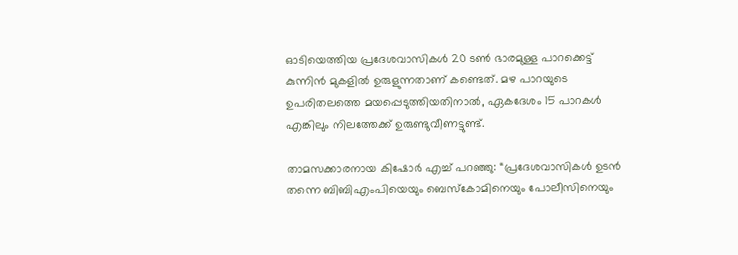ഓടിയെത്തിയ പ്രദേശവാസികൾ 20 ടൺ ഭാരമുള്ള പാറക്കെട്ട് കുന്നിൻ മുകളിൽ ഉരുളുന്നതാണ് കണ്ടെത്. മഴ പാറയുടെ ഉപരിതലത്തെ മയപ്പെടുത്തിയതിനാൽ, ഏകദേശം 15 പാറകൾ എങ്കിലും നിലത്തേക്ക് ഉരുണ്ടുവീണട്ടുണ്ട്.

താമസക്കാരനായ കിഷോർ എച്ച് പറഞ്ഞു: “പ്രദേശവാസികൾ ഉടൻ തന്നെ ബിബിഎംപിയെയും ബെസ്‌കോമിനെയും പോലീസിനെയും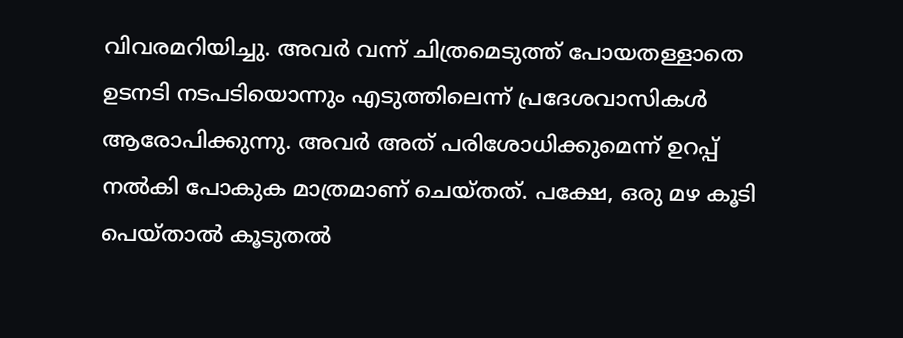വിവരമറിയിച്ചു. അവർ വന്ന് ചിത്രമെടുത്ത് പോയതള്ളാതെ ഉടനടി നടപടിയൊന്നും എടുത്തിലെന്ന് പ്രദേശവാസികൾ ആരോപിക്കുന്നു. അവർ അത് പരിശോധിക്കുമെന്ന് ഉറപ്പ് നൽകി പോകുക മാത്രമാണ് ചെയ്തത്. പക്ഷേ, ഒരു മഴ കൂടി പെയ്താൽ കൂടുതൽ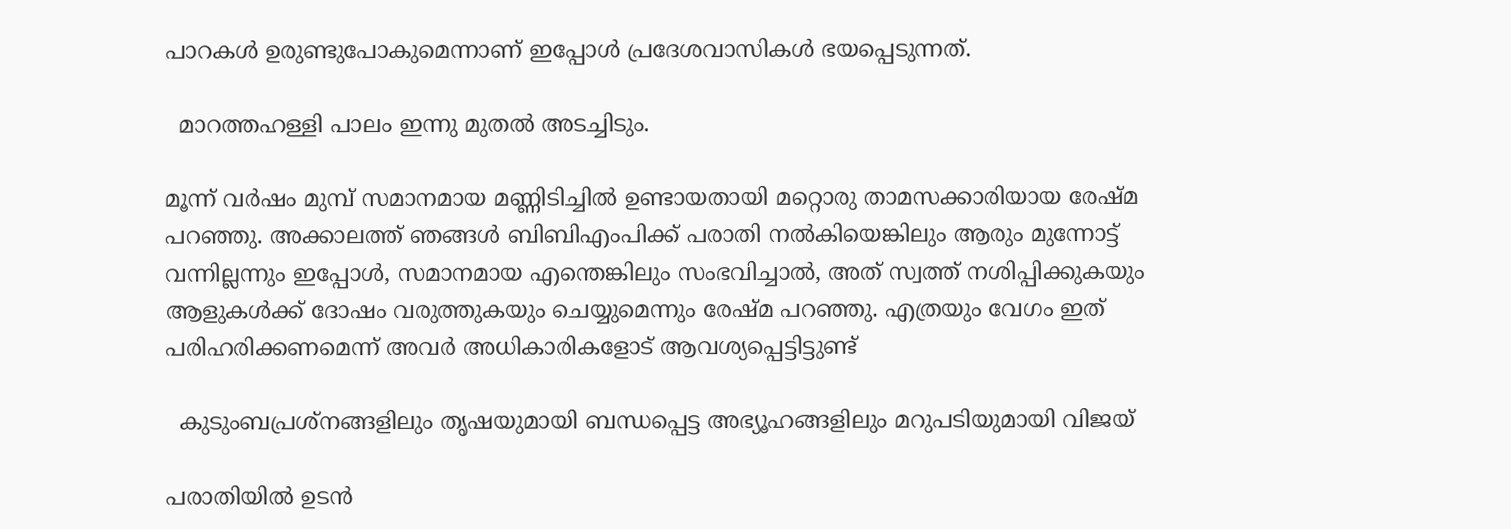പാറകൾ ഉരുണ്ടുപോകുമെന്നാണ് ഇപ്പോൾ പ്രദേശവാസികൾ ഭയപ്പെടുന്നത്.

  മാറത്തഹള്ളി പാലം ഇന്നു മുതൽ അടച്ചിടും.

മൂന്ന് വർഷം മുമ്പ് സമാനമായ മണ്ണിടിച്ചിൽ ഉണ്ടായതായി മറ്റൊരു താമസക്കാരിയായ രേഷ്മ പറഞ്ഞു. അക്കാലത്ത് ഞങ്ങൾ ബിബിഎംപിക്ക് പരാതി നൽകിയെങ്കിലും ആരും മുന്നോട്ട് വന്നില്ലന്നും ഇപ്പോൾ, സമാനമായ എന്തെങ്കിലും സംഭവിച്ചാൽ, അത് സ്വത്ത് നശിപ്പിക്കുകയും ആളുകൾക്ക് ദോഷം വരുത്തുകയും ചെയ്യുമെന്നും രേഷ്മ പറഞ്ഞു. എത്രയും വേഗം ഇത് പരിഹരിക്കണമെന്ന് അവർ അധികാരികളോട് ആവശ്യപ്പെട്ടിട്ടുണ്ട്

  കുടുംബപ്രശ്നങ്ങളിലും തൃഷയുമായി ബന്ധപ്പെട്ട അഭ്യൂഹങ്ങളിലും മറുപടിയുമായി വിജയ്

പരാതിയിൽ ഉടൻ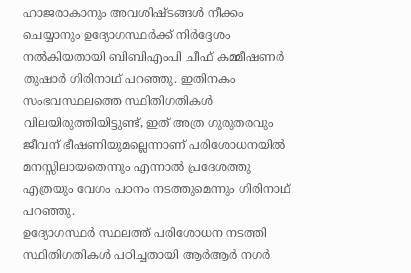ഹാജരാകാനും അവശിഷ്ടങ്ങൾ നീക്കം ചെയ്യാനും ഉദ്യോഗസ്ഥർക്ക് നിർദ്ദേശം നൽകിയതായി ബിബിഎംപി ചീഫ് കമ്മീഷണർ തുഷാർ ഗിരിനാഥ് പറഞ്ഞു. ഇതിനകം സംഭവസ്ഥലത്തെ സ്ഥിതിഗതികൾ വിലയിരുത്തിയിട്ടുണ്ട്, ഇത് അത്ര ഗുരുതരവും ജീവന് ഭീഷണിയുമല്ലെന്നാണ് പരിശോധനയിൽ മനസ്സിലായതെന്നും എന്നാൽ പ്രദേശത്തു എത്രയും വേഗം പഠനം നടത്തുമെന്നും ഗിരിനാഥ് പറഞ്ഞു.
ഉദ്യോഗസ്ഥർ സ്ഥലത്ത് പരിശോധന നടത്തി സ്ഥിതിഗതികൾ പഠിച്ചതായി ആർആർ നഗർ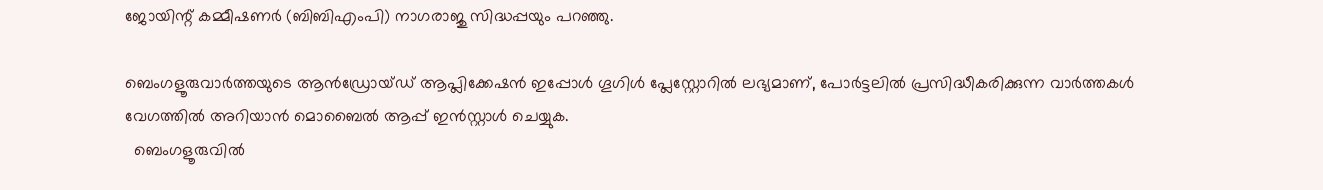ജോയിന്റ് കമ്മീഷണർ (ബിബിഎംപി) നാഗരാജു സിദ്ധപ്പയും പറഞ്ഞു.

ബെംഗളൂരുവാർത്തയുടെ ആൻഡ്രോയ്ഡ് ആപ്ലിക്കേഷൻ ഇപ്പോൾ ഗൂഗിൾ പ്ലേസ്റ്റോറിൽ ലഭ്യമാണ്, പോർട്ടലിൽ പ്രസിദ്ധീകരിക്കുന്ന വാർത്തകൾ വേഗത്തിൽ അറിയാൻ മൊബൈൽ ആപ്പ് ഇൻസ്റ്റാൾ ചെയ്യുക.
  ബെംഗളൂരുവിൽ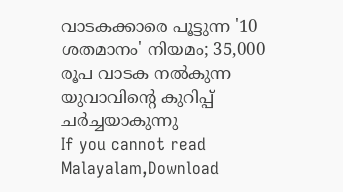വാടകക്കാരെ പൂട്ടുന്ന '10 ശതമാനം' നിയമം; 35,000 രൂപ വാടക നൽകുന്ന യുവാവിന്റെ കുറിപ്പ് ചർച്ചയാകുന്നു
If you cannot read Malayalam,Download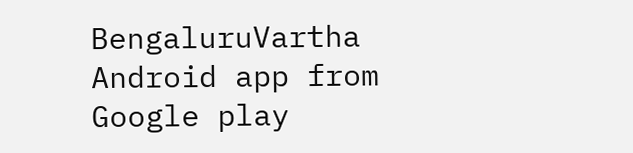BengaluruVartha Android app from Google play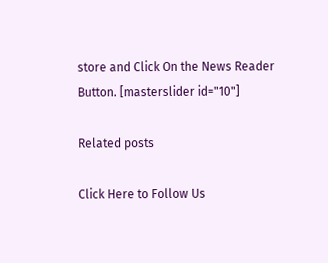store and Click On the News Reader Button. [masterslider id="10"]

Related posts

Click Here to Follow Us